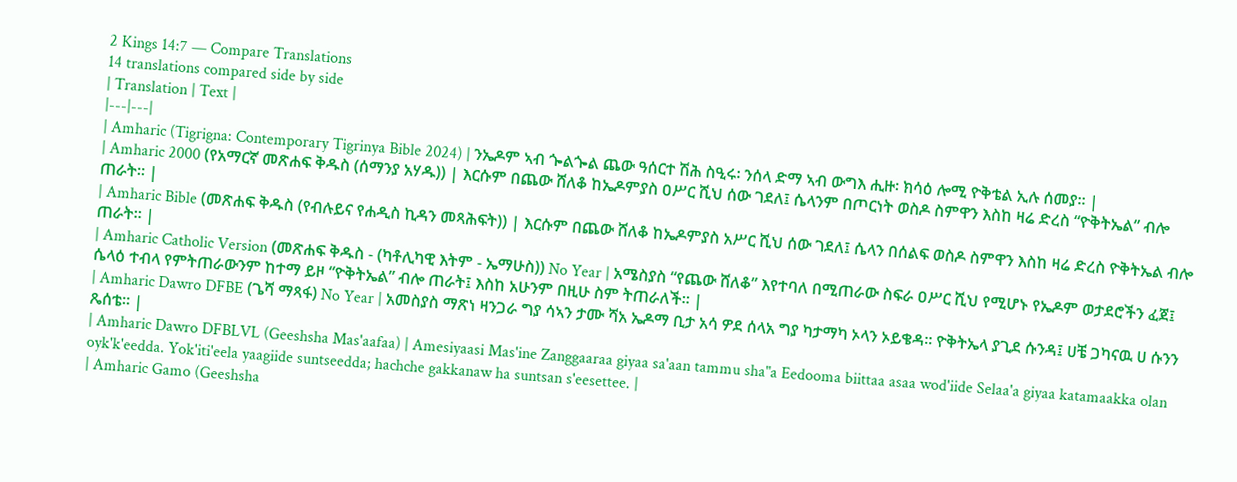2 Kings 14:7 — Compare Translations
14 translations compared side by side
| Translation | Text |
|---|---|
| Amharic (Tigrigna: Contemporary Tigrinya Bible 2024) | ንኤዶም ኣብ ጐልጐል ጨው ዓሰርተ ሽሕ ስዒሩ፡ ንሰላ ድማ ኣብ ውግእ ሒዙ፡ ክሳዕ ሎሚ ዮቅቴል ኢሉ ሰመያ። |
| Amharic 2000 (የአማርኛ መጽሐፍ ቅዱስ (ሰማንያ አሃዱ)) | እርሱም በጨው ሸለቆ ከኤዶምያስ ዐሥር ሺህ ሰው ገደለ፤ ሴላንም በጦርነት ወስዶ ስምዋን እስከ ዛሬ ድረስ “ዮቅትኤል” ብሎ ጠራት። |
| Amharic Bible (መጽሐፍ ቅዱስ (የብሉይና የሐዲስ ኪዳን መጻሕፍት)) | እርሱም በጨው ሸለቆ ከኤዶምያስ አሥር ሺህ ሰው ገደለ፤ ሴላን በሰልፍ ወስዶ ስምዋን እስከ ዛሬ ድረስ ዮቅትኤል ብሎ ጠራት። |
| Amharic Catholic Version (መጽሐፍ ቅዱስ - (ካቶሊካዊ እትም - ኤማሁስ)) No Year | አሜስያስ “የጨው ሸለቆ” እየተባለ በሚጠራው ስፍራ ዐሥር ሺህ የሚሆኑ የኤዶም ወታደሮችን ፈጀ፤ ሴላዕ ተብላ የምትጠራውንም ከተማ ይዞ “ዮቅትኤል” ብሎ ጠራት፤ እስከ አሁንም በዚሁ ስም ትጠራለች። |
| Amharic Dawro DFBE (ጌሻ ማጻፋ) No Year | አመስያስ ማጽነ ዛንጋራ ግያ ሳኣን ታሙ ሻአ ኤዶማ ቢታ አሳ ዎደ ሰላአ ግያ ካታማካ ኦላን ኦይቄዳ። ዮቅትኤላ ያጊደ ሱንዳ፤ ሀቼ ጋካናዉ ሀ ሱንን ጼሰቴ። |
| Amharic Dawro DFBLVL (Geeshsha Mas'aafaa) | Amesiyaasi Mas'ine Zanggaaraa giyaa sa'aan tammu sha"a Eedooma biittaa asaa wod'iide Selaa'a giyaa katamaakka olan oyk'k'eedda. Yok'iti'eela yaagiide suntseedda; hachche gakkanaw ha suntsan s'eesettee. |
| Amharic Gamo (Geeshsha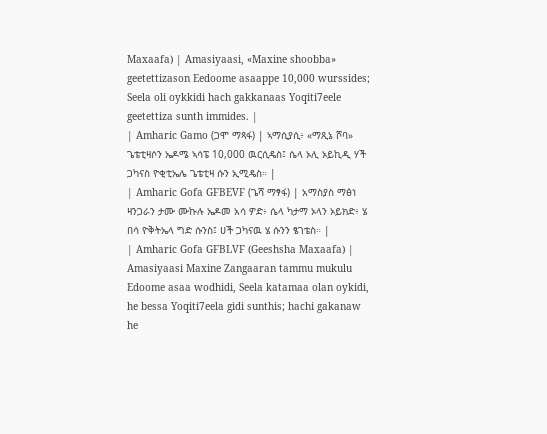Maxaafa) | Amasiyaasi, «Maxine shoobba» geetettizason Eedoome asaappe 10,000 wurssides; Seela oli oykkidi hach gakkanaas Yoqiti7eele geetettiza sunth immides. |
| Amharic Gamo (ጋሞ ማጻፋ) | ኣማሲያሲ፥ «ማጺኔ ሾባ» ጌቴቲዛሶን ኤዶሜ ኣሳፔ 10,000 ዉርሲዴስ፤ ሴላ ኦሊ ኦይኪዲ ሃች ጋካናስ ዮቂቲኤሌ ጌቴቲዛ ሱን ኢሚዴስ። |
| Amharic Gofa GFBEVF (ጌሻ ማፃፋ) | አማስያስ ማፅነ ዛንጋራን ታሙ ሙኩሉ ኤዶመ አሳ ዎድ፥ ሴላ ካታማ ኦላን ኦይክድ፥ ሄ በሳ ዮቅትኤላ ግድ ሱንስ፤ ሀች ጋካናዉ ሄ ሱንን ፄገቴስ። |
| Amharic Gofa GFBLVF (Geeshsha Maxaafa) | Amasiyaasi Maxine Zangaaran tammu mukulu Edoome asaa wodhidi, Seela katamaa olan oykidi, he bessa Yoqiti7eela gidi sunthis; hachi gakanaw he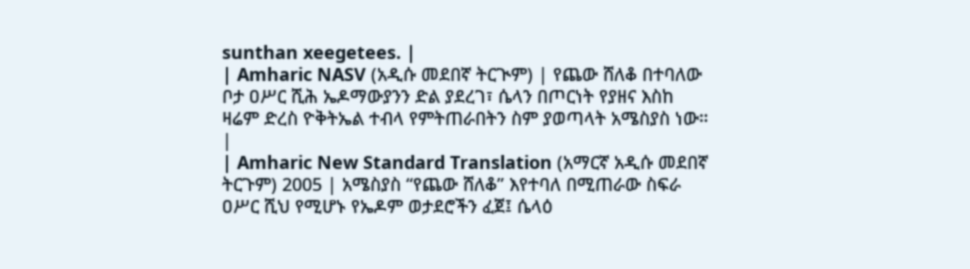sunthan xeegetees. |
| Amharic NASV (አዲሱ መደበኛ ትርጒም) | የጨው ሸለቆ በተባለው ቦታ ዐሥር ሺሕ ኤዶማውያንን ድል ያደረገ፣ ሴላን በጦርነት የያዘና እስከ ዛሬም ድረስ ዮቅትኤል ተብላ የምትጠራበትን ስም ያወጣላት አሜስያስ ነው። |
| Amharic New Standard Translation (አማርኛ አዲሱ መደበኛ ትርጉም) 2005 | አሜስያስ “የጨው ሸለቆ” እየተባለ በሚጠራው ስፍራ ዐሥር ሺህ የሚሆኑ የኤዶም ወታደሮችን ፈጀ፤ ሴላዕ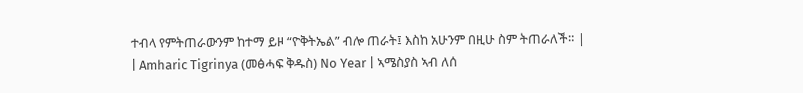ተብላ የምትጠራውንም ከተማ ይዞ “ዮቅትኤል” ብሎ ጠራት፤ እስከ አሁንም በዚሁ ስም ትጠራለች። |
| Amharic Tigrinya (መፅሓፍ ቅዱስ) No Year | ኣሜስያስ ኣብ ለሰ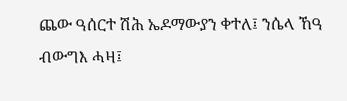ጨው ዓሰርተ ሽሕ ኤዶማውያን ቀተለ፤ ንሴላ ኸዓ ብውግእ ሓዛ፤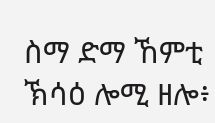ስማ ድማ ኸምቲ ኽሳዕ ሎሚ ዘሎ፥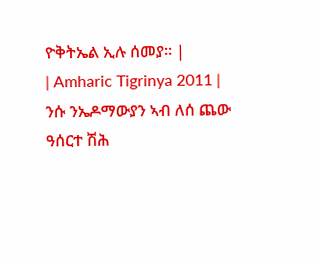ዮቅትኤል ኢሉ ሰመያ። |
| Amharic Tigrinya 2011 | ንሱ ንኤዶማውያን ኣብ ለሰ ጨው ዓሰርተ ሽሕ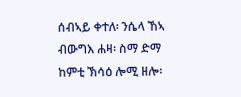ሰብኣይ ቀተለ፡ ንሴላ ኸኣ ብውግእ ሐዛ፡ ስማ ድማ ከምቲ ኽሳዕ ሎሚ ዘሎ፡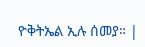ዮቅትኤል ኢሉ ሰመያ። |